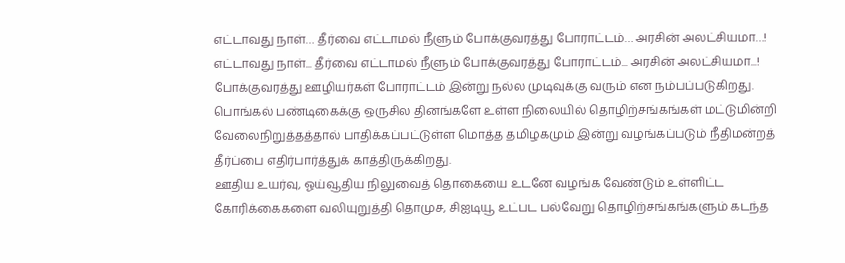எட்டாவது நாள்… தீர்வை எட்டாமல் நீளும் போக்குவரத்து போராட்டம்… அரசின் அலட்சியமா…!
எட்டாவது நாள்... தீர்வை எட்டாமல் நீளும் போக்குவரத்து போராட்டம்... அரசின் அலட்சியமா...!
போக்குவரத்து ஊழியர்கள் போராட்டம் இன்று நல்ல முடிவுக்கு வரும் என நம்பப்படுகிறது. பொங்கல் பண்டிகைக்கு ஒருசில தினங்களே உள்ள நிலையில் தொழிற்சங்கங்கள் மட்டுமின்றி வேலைநிறுத்தத்தால் பாதிக்கப்பட்டுள்ள மொத்த தமிழகமும் இன்று வழங்கப்படும் நீதிமன்றத் தீர்ப்பை எதிர்பார்த்துக் காத்திருக்கிறது.
ஊதிய உயர்வு, ஓய்வூதிய நிலுவைத் தொகையை உடனே வழங்க வேண்டும் உள்ளிட்ட கோரிக்கைகளை வலியுறுத்தி தொமுச, சிஐடியூ உட்பட பல்வேறு தொழிற்சங்கங்களும் கடந்த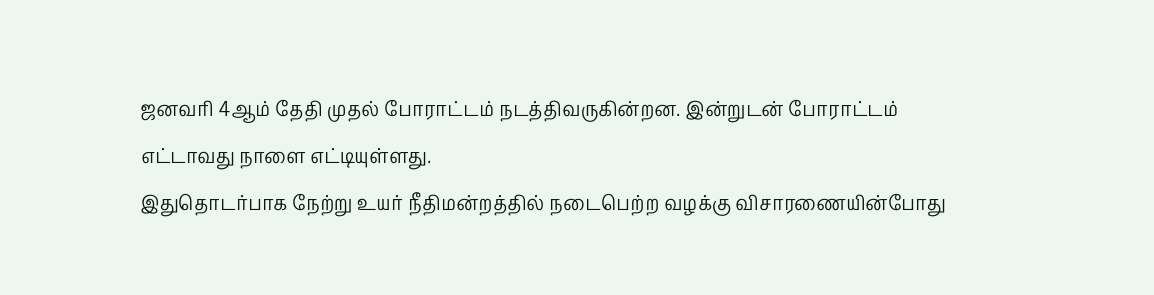ஜனவரி 4ஆம் தேதி முதல் போராட்டம் நடத்திவருகின்றன. இன்றுடன் போராட்டம் எட்டாவது நாளை எட்டியுள்ளது.
இதுதொடர்பாக நேற்று உயர் நீதிமன்றத்தில் நடைபெற்ற வழக்கு விசாரணையின்போது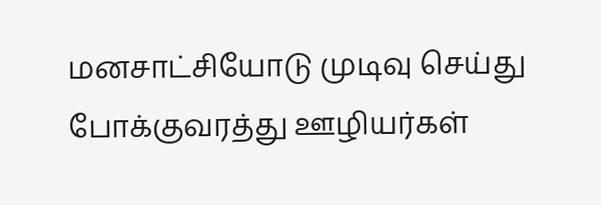மனசாட்சியோடு முடிவு செய்து போக்குவரத்து ஊழியர்கள்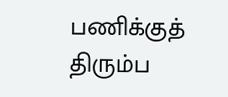பணிக்குத் திரும்ப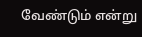வேண்டும் என்று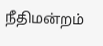நீதிமன்றம்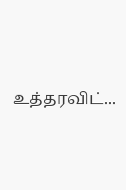உத்தரவிட்...